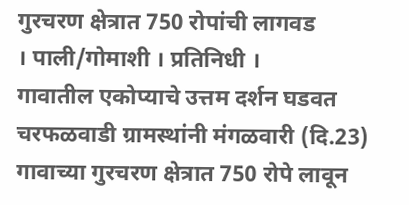गुरचरण क्षेत्रात 750 रोपांची लागवड
। पाली/गोमाशी । प्रतिनिधी ।
गावातील एकोप्याचे उत्तम दर्शन घडवत चरफळवाडी ग्रामस्थांनी मंगळवारी (दि.23) गावाच्या गुरचरण क्षेत्रात 750 रोपे लावून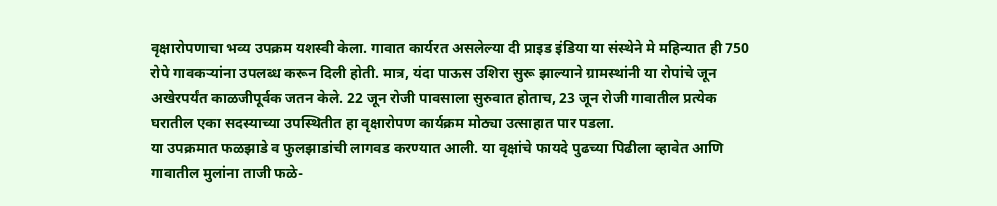वृक्षारोपणाचा भव्य उपक्रम यशस्वी केला. गावात कार्यरत असलेल्या दी प्राइड इंडिया या संस्थेने मे महिन्यात ही 750 रोपे गावकऱ्यांना उपलब्ध करून दिली होती. मात्र, यंदा पाऊस उशिरा सुरू झाल्याने ग्रामस्थांनी या रोपांचे जून अखेरपर्यंत काळजीपूर्वक जतन केले. 22 जून रोजी पावसाला सुरुवात होताच, 23 जून रोजी गावातील प्रत्येक घरातील एका सदस्याच्या उपस्थितीत हा वृक्षारोपण कार्यक्रम मोठ्या उत्साहात पार पडला.
या उपक्रमात फळझाडे व फुलझाडांची लागवड करण्यात आली. या वृक्षांचे फायदे पुढच्या पिढीला व्हावेत आणि गावातील मुलांना ताजी फळे-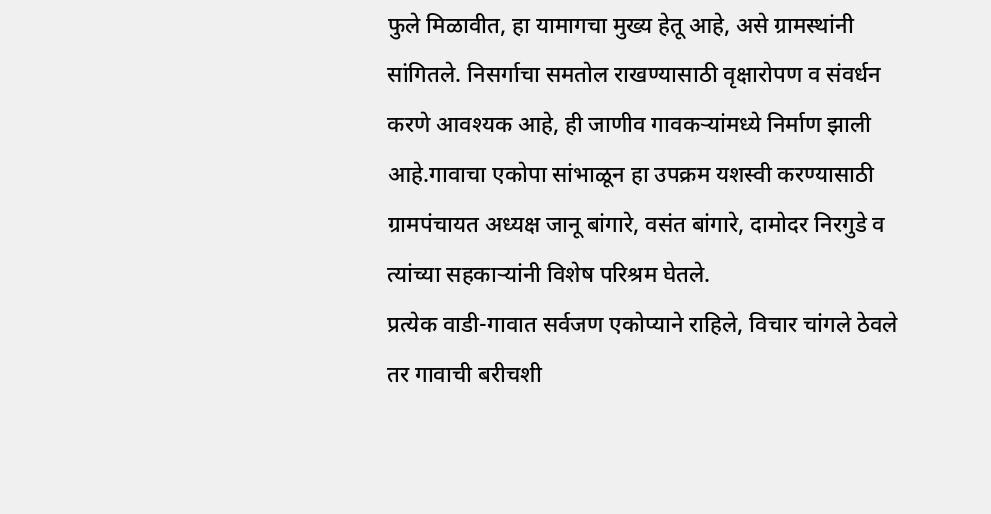फुले मिळावीत, हा यामागचा मुख्य हेतू आहे, असे ग्रामस्थांनी सांगितले. निसर्गाचा समतोल राखण्यासाठी वृक्षारोपण व संवर्धन करणे आवश्यक आहे, ही जाणीव गावकऱ्यांमध्ये निर्माण झाली आहे.गावाचा एकोपा सांभाळून हा उपक्रम यशस्वी करण्यासाठी ग्रामपंचायत अध्यक्ष जानू बांगारे, वसंत बांगारे, दामोदर निरगुडे व त्यांच्या सहकाऱ्यांनी विशेष परिश्रम घेतले.
प्रत्येक वाडी-गावात सर्वजण एकोप्याने राहिले, विचार चांगले ठेवले तर गावाची बरीचशी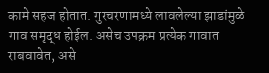कामे सहज होतात. गुरचरणामध्ये लावलेल्या झाडांमुळे गाव समृद्ध होईल. असेच उपक्रम प्रत्येक गावात राबवावेत, असे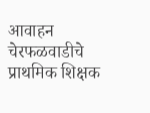आवाहन चेरफळवाडीचे प्राथमिक शिक्षक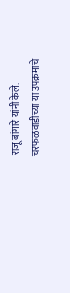राजू बांगारे यांनी केले. चरफळवाडीच्या या उपक्रमाचे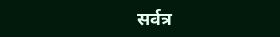सर्वत्र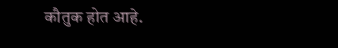कौतुक होत आहे.